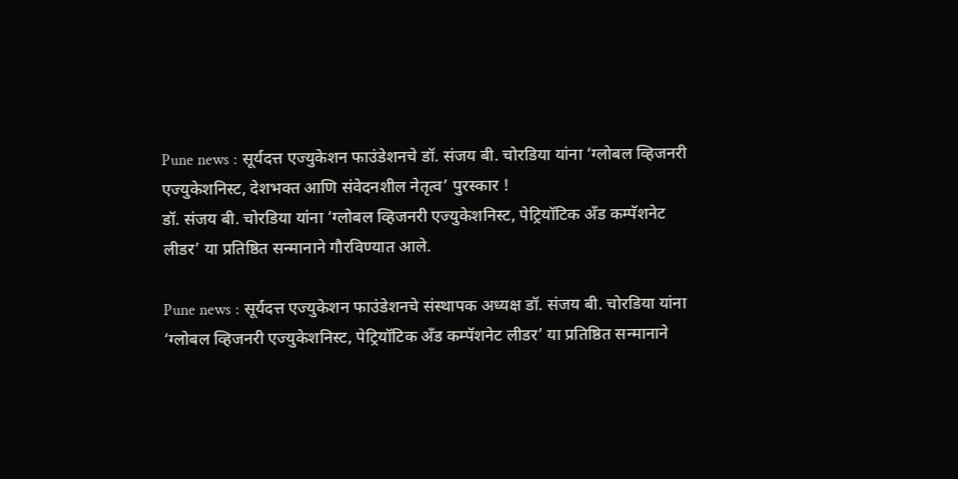Pune news : सूर्यदत्त एज्युकेशन फाउंडेशनचे डॉ. संजय बी. चोरडिया यांना ‘ग्लोबल व्हिजनरी एज्युकेशनिस्ट, देशभक्त आणि संवेदनशील नेतृत्व’ पुरस्कार !
डॉ. संजय बी. चोरडिया यांना ‘ग्लोबल व्हिजनरी एज्युकेशनिस्ट, पेट्रियॉटिक अँड कम्पॅशनेट लीडर’ या प्रतिष्ठित सन्मानाने गौरविण्यात आले.

Pune news : सूर्यदत्त एज्युकेशन फाउंडेशनचे संस्थापक अध्यक्ष डॉ. संजय बी. चोरडिया यांना ‘ग्लोबल व्हिजनरी एज्युकेशनिस्ट, पेट्रियॉटिक अँड कम्पॅशनेट लीडर’ या प्रतिष्ठित सन्मानाने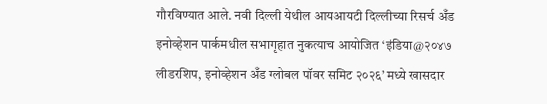गौरविण्यात आले. नवी दिल्ली येथील आयआयटी दिल्लीच्या रिसर्च अँड इनोव्हेशन पार्कमधील सभागृहात नुकत्याच आयोजित ‘इंडिया@२०४७ लीडरशिप, इनोव्हेशन अँड ग्लोबल पॉवर समिट २०२६’ मध्ये खासदार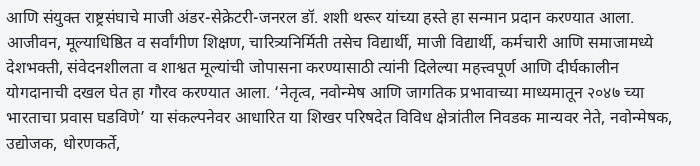आणि संयुक्त राष्ट्रसंघाचे माजी अंडर-सेक्रेटरी-जनरल डॉ. शशी थरूर यांच्या हस्ते हा सन्मान प्रदान करण्यात आला.
आजीवन, मूल्याधिष्ठित व सर्वांगीण शिक्षण, चारित्र्यनिर्मिती तसेच विद्यार्थी, माजी विद्यार्थी, कर्मचारी आणि समाजामध्ये देशभक्ती, संवेदनशीलता व शाश्वत मूल्यांची जोपासना करण्यासाठी त्यांनी दिलेल्या महत्त्वपूर्ण आणि दीर्घकालीन योगदानाची दखल घेत हा गौरव करण्यात आला. ‘नेतृत्व, नवोन्मेष आणि जागतिक प्रभावाच्या माध्यमातून २०४७ च्या भारताचा प्रवास घडविणे’ या संकल्पनेवर आधारित या शिखर परिषदेत विविध क्षेत्रांतील निवडक मान्यवर नेते, नवोन्मेषक, उद्योजक, धोरणकर्ते,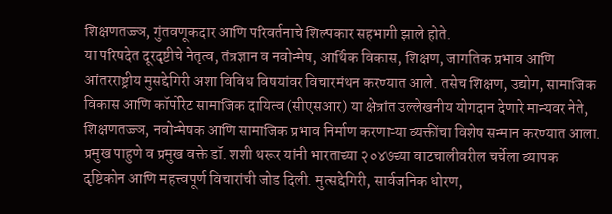शिक्षणतज्ज्ञ, गुंतवणूकदार आणि परिवर्तनाचे शिल्पकार सहभागी झाले होते.
या परिषदेत दूरदृष्टीचे नेतृत्व, तंत्रज्ञान व नवोन्मेष, आर्थिक विकास, शिक्षण, जागतिक प्रभाव आणि आंतरराष्ट्रीय मुसद्देगिरी अशा विविध विषयांवर विचारमंथन करण्यात आले. तसेच शिक्षण, उद्योग, सामाजिक विकास आणि कॉर्पोरेट सामाजिक दायित्व (सीएसआर) या क्षेत्रांत उल्लेखनीय योगदान देणारे मान्यवर नेते, शिक्षणतज्ज्ञ, नवोन्मेषक आणि सामाजिक प्रभाव निर्माण करणाऱ्या व्यक्तींचा विशेष सन्मान करण्यात आला.
प्रमुख पाहुणे व प्रमुख वक्ते डॉ. शशी थरूर यांनी भारताच्या २०४७च्या वाटचालीवरील चर्चेला व्यापक दृष्टिकोन आणि महत्त्वपूर्ण विचारांची जोड दिली. मुत्सद्देगिरी, सार्वजनिक धोरण,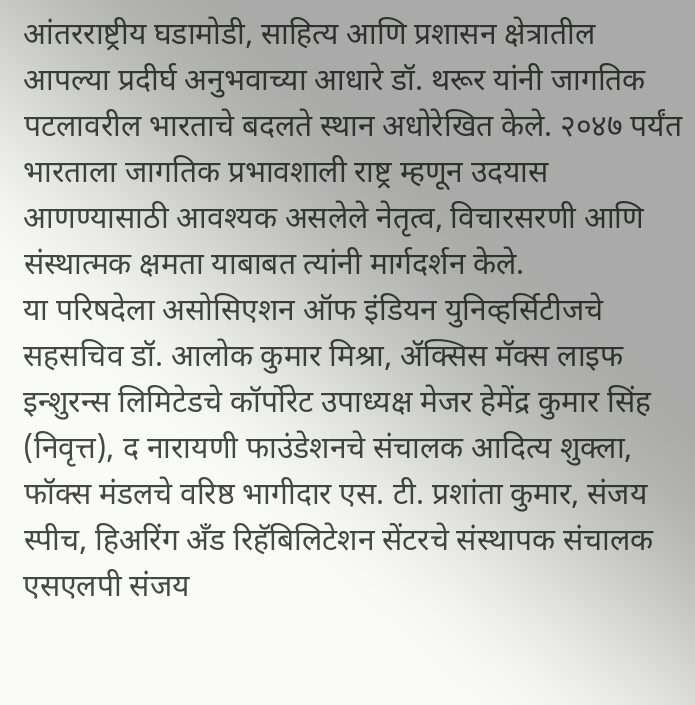आंतरराष्ट्रीय घडामोडी, साहित्य आणि प्रशासन क्षेत्रातील आपल्या प्रदीर्घ अनुभवाच्या आधारे डॉ. थरूर यांनी जागतिक पटलावरील भारताचे बदलते स्थान अधोरेखित केले. २०४७ पर्यंत भारताला जागतिक प्रभावशाली राष्ट्र म्हणून उदयास आणण्यासाठी आवश्यक असलेले नेतृत्व, विचारसरणी आणि संस्थात्मक क्षमता याबाबत त्यांनी मार्गदर्शन केले.
या परिषदेला असोसिएशन ऑफ इंडियन युनिव्हर्सिटीजचे सहसचिव डॉ. आलोक कुमार मिश्रा, ॲक्सिस मॅक्स लाइफ इन्शुरन्स लिमिटेडचे कॉर्पोरेट उपाध्यक्ष मेजर हेमेंद्र कुमार सिंह (निवृत्त), द नारायणी फाउंडेशनचे संचालक आदित्य शुक्ला, फॉक्स मंडलचे वरिष्ठ भागीदार एस. टी. प्रशांता कुमार, संजय स्पीच, हिअरिंग अँड रिहॅबिलिटेशन सेंटरचे संस्थापक संचालक एसएलपी संजय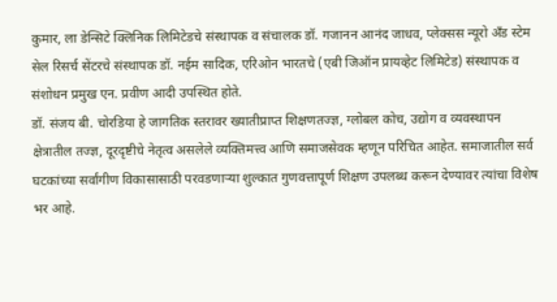कुमार, ला डेन्सिटे क्लिनिक लिमिटेडचे संस्थापक व संचालक डॉ. गजानन आनंद जाधव, प्लेक्सस न्यूरो अँड स्टेम सेल रिसर्च सेंटरचे संस्थापक डॉ. नईम सादिक, एरिओन भारतचे (एबी जिऑन प्रायव्हेट लिमिटेड) संस्थापक व संशोधन प्रमुख एन. प्रवीण आदी उपस्थित होते.
डॉ. संजय बी. चोरडिया हे जागतिक स्तरावर ख्यातीप्राप्त शिक्षणतज्ज्ञ, ग्लोबल कोच, उद्योग व व्यवस्थापन क्षेत्रातील तज्ज्ञ, दूरदृष्टीचे नेतृत्व असलेले व्यक्तिमत्त्व आणि समाजसेवक म्हणून परिचित आहेत. समाजातील सर्व घटकांच्या सर्वांगीण विकासासाठी परवडणाऱ्या शुल्कात गुणवत्तापूर्ण शिक्षण उपलब्ध करून देण्यावर त्यांचा विशेष भर आहे.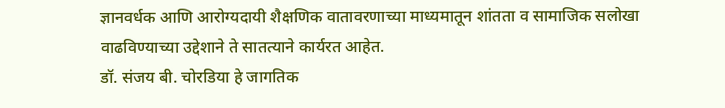ज्ञानवर्धक आणि आरोग्यदायी शैक्षणिक वातावरणाच्या माध्यमातून शांतता व सामाजिक सलोखा वाढविण्याच्या उद्देशाने ते सातत्याने कार्यरत आहेत.
डॉ. संजय बी. चोरडिया हे जागतिक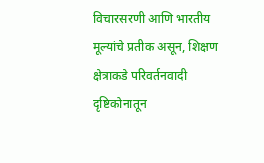विचारसरणी आणि भारतीय मूल्यांचे प्रतीक असून, शिक्षण क्षेत्राकडे परिवर्तनवादी दृष्टिकोनातून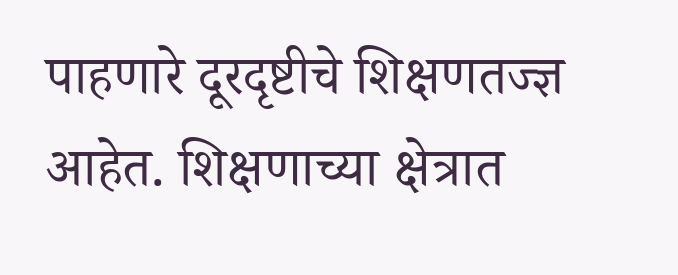पाहणारे दूरदृष्टीचे शिक्षणतज्ज्ञ आहेत. शिक्षणाच्या क्षेत्रात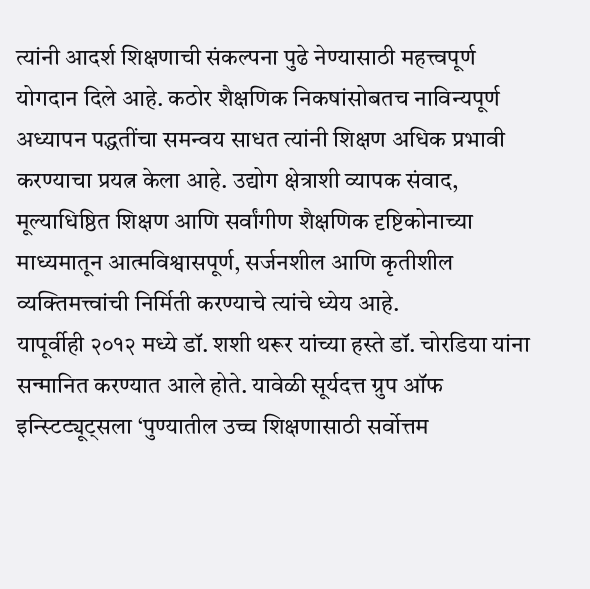त्यांनी आदर्श शिक्षणाची संकल्पना पुढे नेण्यासाठी महत्त्वपूर्ण योगदान दिले आहे. कठोर शैक्षणिक निकषांसोबतच नाविन्यपूर्ण अध्यापन पद्धतींचा समन्वय साधत त्यांनी शिक्षण अधिक प्रभावी करण्याचा प्रयत्न केला आहे. उद्योग क्षेत्राशी व्यापक संवाद, मूल्याधिष्ठित शिक्षण आणि सर्वांगीण शैक्षणिक दृष्टिकोनाच्या माध्यमातून आत्मविश्वासपूर्ण, सर्जनशील आणि कृतीशील व्यक्तिमत्त्वांची निर्मिती करण्याचे त्यांचे ध्येय आहे.
यापूर्वीही २०१२ मध्ये डॉ. शशी थरूर यांच्या हस्ते डॉ. चोरडिया यांना सन्मानित करण्यात आले होते. यावेळी सूर्यदत्त ग्रुप ऑफ इन्स्टिट्यूट्सला ‘पुण्यातील उच्च शिक्षणासाठी सर्वोत्तम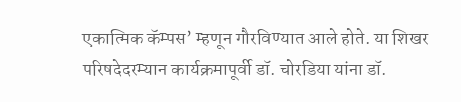एकात्मिक कॅम्पस’ म्हणून गौरविण्यात आले होते. या शिखर परिषदेदरम्यान कार्यक्रमापूर्वी डॉ. चोरडिया यांना डॉ.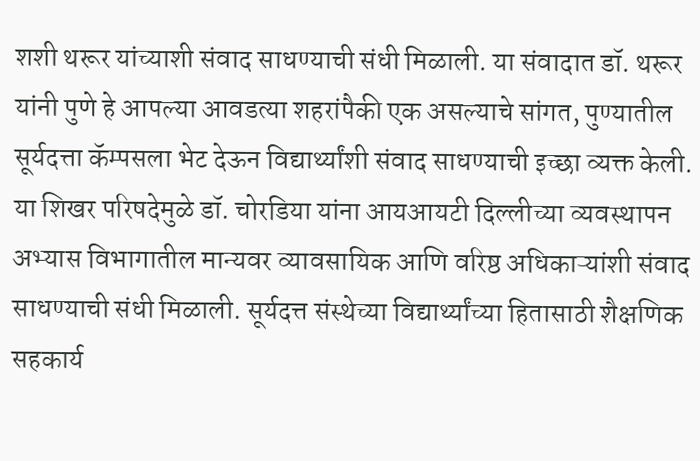शशी थरूर यांच्याशी संवाद साधण्याची संधी मिळाली. या संवादात डॉ. थरूर यांनी पुणे हे आपल्या आवडत्या शहरांपैकी एक असल्याचे सांगत, पुण्यातील सूर्यदत्ता कॅम्पसला भेट देऊन विद्यार्थ्यांशी संवाद साधण्याची इच्छा व्यक्त केली.
या शिखर परिषदेमुळे डॉ. चोरडिया यांना आयआयटी दिल्लीच्या व्यवस्थापन अभ्यास विभागातील मान्यवर व्यावसायिक आणि वरिष्ठ अधिकाऱ्यांशी संवाद साधण्याची संधी मिळाली. सूर्यदत्त संस्थेच्या विद्यार्थ्यांच्या हितासाठी शैक्षणिक सहकार्य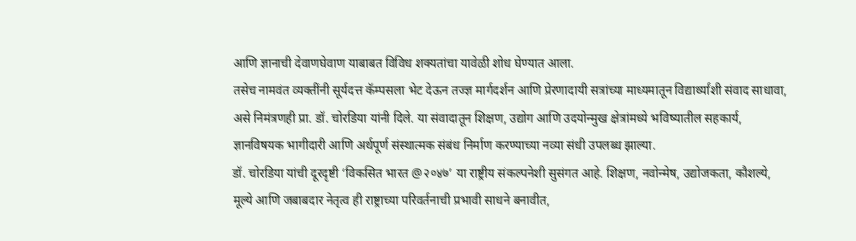आणि ज्ञानाची देवाणघेवाण याबाबत विविध शक्यतांचा यावेळी शोध घेण्यात आला.
तसेच नामवंत व्यक्तींनी सूर्यदत्त कॅम्पसला भेट देऊन तज्ज्ञ मार्गदर्शन आणि प्रेरणादायी सत्रांच्या माध्यमातून विद्यार्थ्यांशी संवाद साधावा, असे निमंत्रणही प्रा. डॉ. चोरडिया यांनी दिले. या संवादातून शिक्षण, उद्योग आणि उदयोन्मुख क्षेत्रांमध्ये भविष्यातील सहकार्य, ज्ञानविषयक भागीदारी आणि अर्थपूर्ण संस्थात्मक संबंध निर्माण करण्याच्या नव्या संधी उपलब्ध झाल्या.
डॉ. चोरडिया यांची दूरदृष्टी ‘विकसित भारत @२०४७’ या राष्ट्रीय संकल्पनेशी सुसंगत आहे. शिक्षण, नवोन्मेष, उद्योजकता, कौशल्ये, मूल्ये आणि जबाबदार नेतृत्व ही राष्ट्राच्या परिवर्तनाची प्रभावी साधने बनावीत,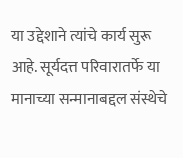या उद्देशाने त्यांचे कार्य सुरू आहे. सूर्यदत्त परिवारातर्फे या मानाच्या सन्मानाबद्दल संस्थेचे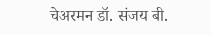चेअरमन डॉ. संजय बी.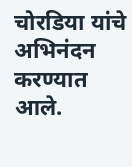चोरडिया यांचे अभिनंदन करण्यात आले.